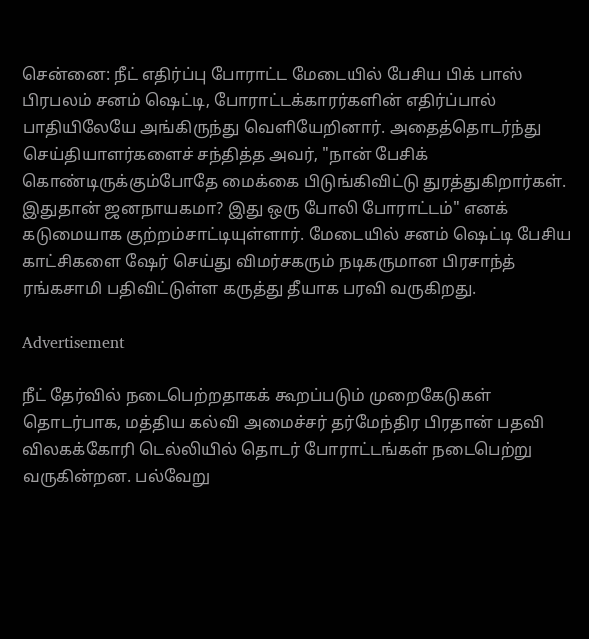சென்னை: நீட் எதிர்ப்பு போராட்ட மேடையில் பேசிய பிக் பாஸ் பிரபலம் சனம் ஷெட்டி, போராட்டக்காரர்களின் எதிர்ப்பால் பாதியிலேயே அங்கிருந்து வெளியேறினார். அதைத்தொடர்ந்து செய்தியாளர்களைச் சந்தித்த அவர், "நான் பேசிக் கொண்டிருக்கும்போதே மைக்கை பிடுங்கிவிட்டு துரத்துகிறார்கள். இதுதான் ஜனநாயகமா? இது ஒரு போலி போராட்டம்" எனக் கடுமையாக குற்றம்சாட்டியுள்ளார். மேடையில் சனம் ஷெட்டி பேசிய காட்சிகளை ஷேர் செய்து விமர்சகரும் நடிகருமான பிரசாந்த் ரங்கசாமி பதிவிட்டுள்ள கருத்து தீயாக பரவி வருகிறது.

Advertisement

நீட் தேர்வில் நடைபெற்றதாகக் கூறப்படும் முறைகேடுகள் தொடர்பாக, மத்திய கல்வி அமைச்சர் தர்மேந்திர பிரதான் பதவி விலகக்கோரி டெல்லியில் தொடர் போராட்டங்கள் நடைபெற்று வருகின்றன. பல்வேறு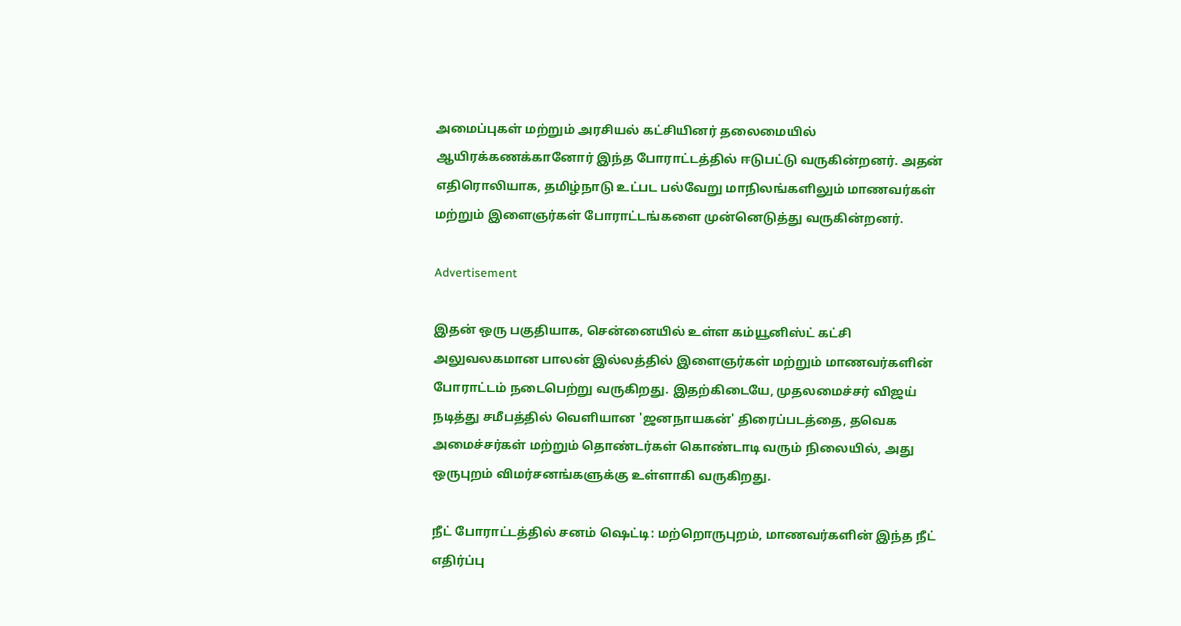அமைப்புகள் மற்றும் அரசியல் கட்சியினர் தலைமையில் ஆயிரக்கணக்கானோர் இந்த போராட்டத்தில் ஈடுபட்டு வருகின்றனர். அதன் எதிரொலியாக, தமிழ்நாடு உட்பட பல்வேறு மாநிலங்களிலும் மாணவர்கள் மற்றும் இளைஞர்கள் போராட்டங்களை முன்னெடுத்து வருகின்றனர்.

Advertisement

இதன் ஒரு பகுதியாக, சென்னையில் உள்ள கம்யூனிஸ்ட் கட்சி அலுவலகமான பாலன் இல்லத்தில் இளைஞர்கள் மற்றும் மாணவர்களின் போராட்டம் நடைபெற்று வருகிறது. இதற்கிடையே, முதலமைச்சர் விஜய் நடித்து சமீபத்தில் வெளியான 'ஜனநாயகன்' திரைப்படத்தை, தவெக அமைச்சர்கள் மற்றும் தொண்டர்கள் கொண்டாடி வரும் நிலையில், அது ஒருபுறம் விமர்சனங்களுக்கு உள்ளாகி வருகிறது.

நீட் போராட்டத்தில் சனம் ஷெட்டி: மற்றொருபுறம், மாணவர்களின் இந்த நீட் எதிர்ப்பு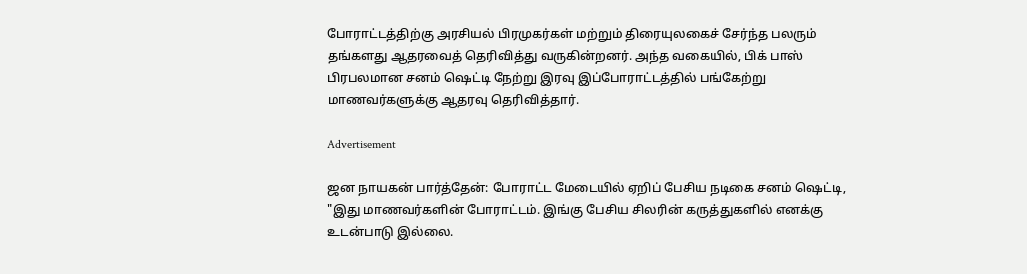போராட்டத்திற்கு அரசியல் பிரமுகர்கள் மற்றும் திரையுலகைச் சேர்ந்த பலரும் தங்களது ஆதரவைத் தெரிவித்து வருகின்றனர். அந்த வகையில், பிக் பாஸ் பிரபலமான சனம் ஷெட்டி நேற்று இரவு இப்போராட்டத்தில் பங்கேற்று மாணவர்களுக்கு ஆதரவு தெரிவித்தார்.

Advertisement

ஜன நாயகன் பார்த்தேன்: போராட்ட மேடையில் ஏறிப் பேசிய நடிகை சனம் ஷெட்டி, "இது மாணவர்களின் போராட்டம். இங்கு பேசிய சிலரின் கருத்துகளில் எனக்கு உடன்பாடு இல்லை.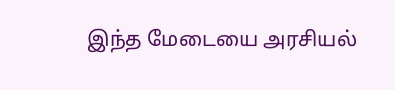இந்த மேடையை அரசியல்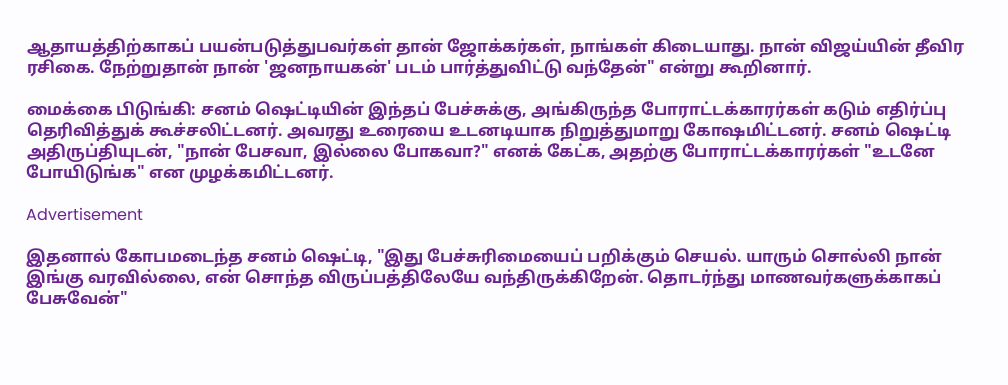ஆதாயத்திற்காகப் பயன்படுத்துபவர்கள் தான் ஜோக்கர்கள், நாங்கள் கிடையாது. நான் விஜய்யின் தீவிர ரசிகை. நேற்றுதான் நான் 'ஜனநாயகன்' படம் பார்த்துவிட்டு வந்தேன்" என்று கூறினார்.

மைக்கை பிடுங்கி: சனம் ஷெட்டியின் இந்தப் பேச்சுக்கு, அங்கிருந்த போராட்டக்காரர்கள் கடும் எதிர்ப்பு தெரிவித்துக் கூச்சலிட்டனர். அவரது உரையை உடனடியாக நிறுத்துமாறு கோஷமிட்டனர். சனம் ஷெட்டி அதிருப்தியுடன், "நான் பேசவா, இல்லை போகவா?" எனக் கேட்க, அதற்கு போராட்டக்காரர்கள் "உடனே போயிடுங்க" என முழக்கமிட்டனர்.

Advertisement

இதனால் கோபமடைந்த சனம் ஷெட்டி, "இது பேச்சுரிமையைப் பறிக்கும் செயல். யாரும் சொல்லி நான் இங்கு வரவில்லை, என் சொந்த விருப்பத்திலேயே வந்திருக்கிறேன். தொடர்ந்து மாணவர்களுக்காகப் பேசுவேன்"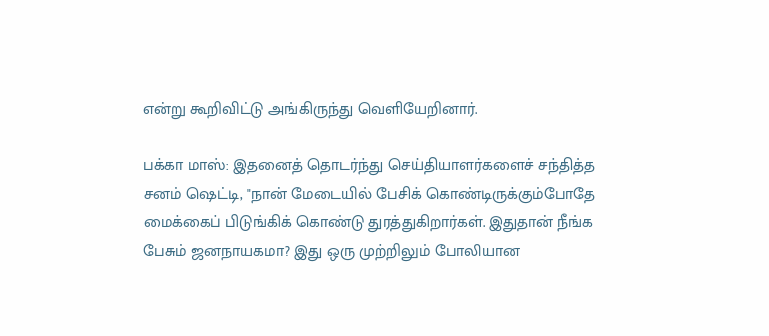என்று கூறிவிட்டு அங்கிருந்து வெளியேறினார்.

பக்கா மாஸ்: இதனைத் தொடர்ந்து செய்தியாளர்களைச் சந்தித்த சனம் ஷெட்டி, "நான் மேடையில் பேசிக் கொண்டிருக்கும்போதே மைக்கைப் பிடுங்கிக் கொண்டு துரத்துகிறார்கள். இதுதான் நீங்க பேசும் ஜனநாயகமா? இது ஒரு முற்றிலும் போலியான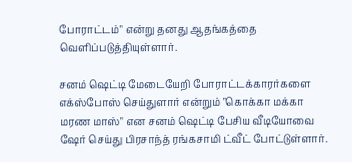போராட்டம்" என்று தனது ஆதங்கத்தை வெளிப்படுத்தியுள்ளார்.

சனம் ஷெட்டி மேடையேறி போராட்டக்காரர்களை எக்ஸ்போஸ் செய்துளார் என்றும் "கொக்கா மக்கா மரண மாஸ்" என சனம் ஷெட்டி பேசிய வீடியோவை ஷேர் செய்து பிரசாந்த் ரங்கசாமி ட்வீட் போட்டுள்ளார்.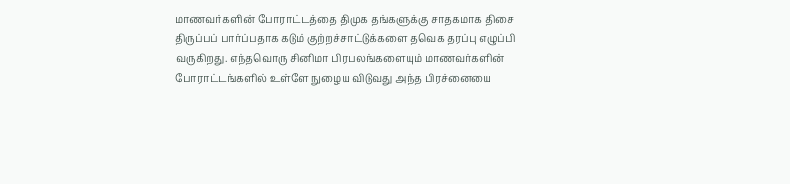மாணவர்களின் போராட்டத்தை திமுக தங்களுக்கு சாதகமாக திசை திருப்பப் பார்ப்பதாக கடும் குற்றச்சாட்டுக்களை தவெக தரப்பு எழுப்பி வருகிறது. எந்தவொரு சினிமா பிரபலங்களையும் மாணவர்களின் போராட்டங்களில் உள்ளே நுழைய விடுவது அந்த பிரச்னையை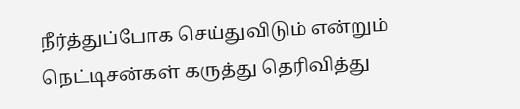நீர்த்துப்போக செய்துவிடும் என்றும் நெட்டிசன்கள் கருத்து தெரிவித்து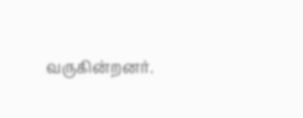வருகின்றனர்.